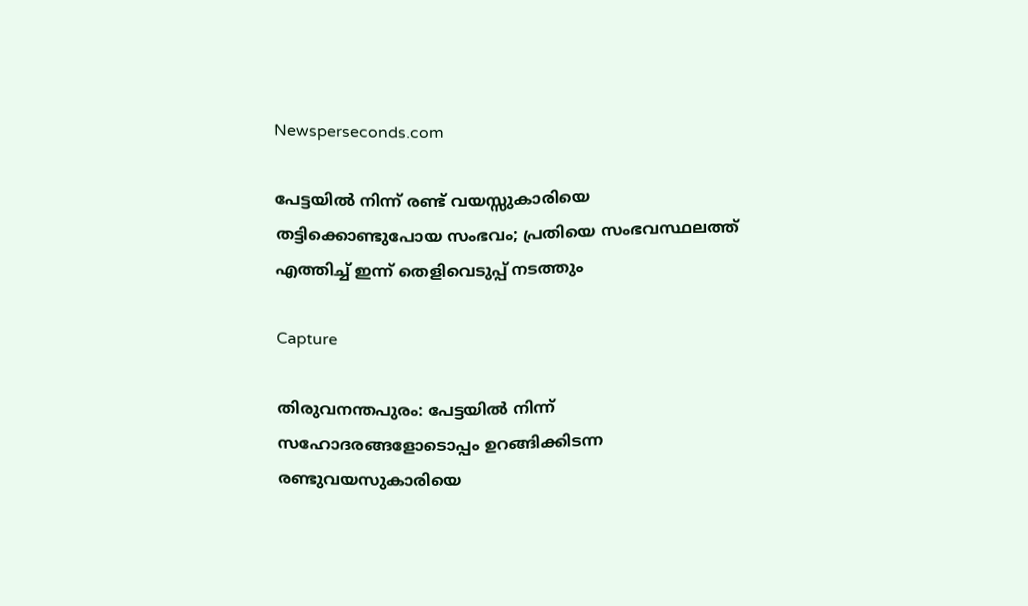Newsperseconds.com

പേട്ടയില്‍ നിന്ന് രണ്ട് വയസ്സുകാരിയെ തട്ടിക്കൊണ്ടുപോയ സംഭവം; പ്രതിയെ സംഭവസ്ഥലത്ത് എത്തിച്ച് ഇന്ന് തെളിവെടുപ്പ് നടത്തും

Capture

തിരുവനന്തപുരം: പേട്ടയില്‍ നിന്ന് സഹോദരങ്ങളോടൊപ്പം ഉറങ്ങിക്കിടന്ന രണ്ടുവയസുകാരിയെ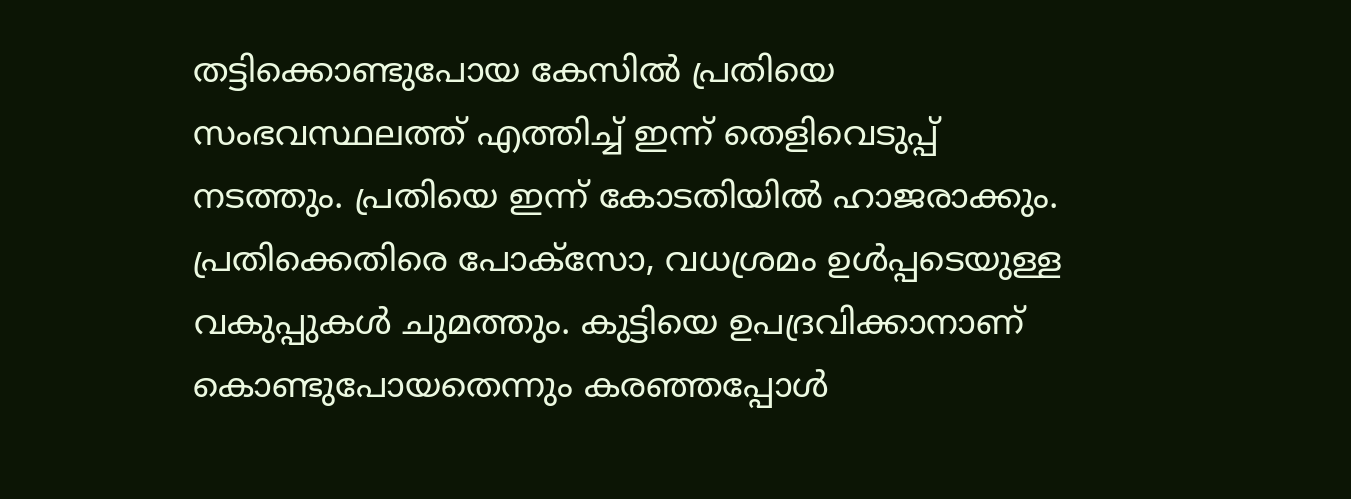തട്ടിക്കൊണ്ടുപോയ കേസില്‍ പ്രതിയെ സംഭവസ്ഥലത്ത് എത്തിച്ച് ഇന്ന് തെളിവെടുപ്പ് നടത്തും. പ്രതിയെ ഇന്ന് കോടതിയില്‍ ഹാജരാക്കും. പ്രതിക്കെതിരെ പോക്‌സോ, വധശ്രമം ഉള്‍പ്പടെയുള്ള വകുപ്പുകള്‍ ചുമത്തും. കുട്ടിയെ ഉപദ്രവിക്കാനാണ് കൊണ്ടുപോയതെന്നും കരഞ്ഞപ്പോള്‍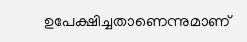ഉപേക്ഷിച്ചതാണെന്നുമാണ്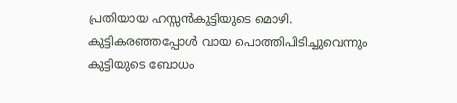പ്രതിയായ ഹസ്സന്‍കുട്ടിയുടെ മൊഴി. കുട്ടികരഞ്ഞപ്പോള്‍ വായ പൊത്തിപിടിച്ചുവെന്നും കുട്ടിയുടെ ബോധം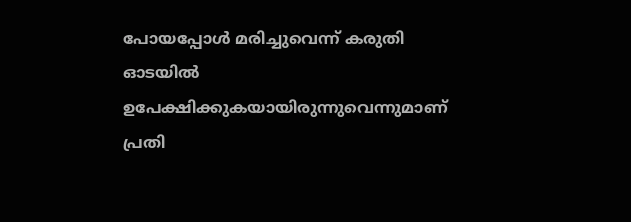പോയപ്പോള്‍ മരിച്ചുവെന്ന് കരുതി ഓടയില്‍ ഉപേക്ഷിക്കുകയായിരുന്നുവെന്നുമാണ് പ്രതി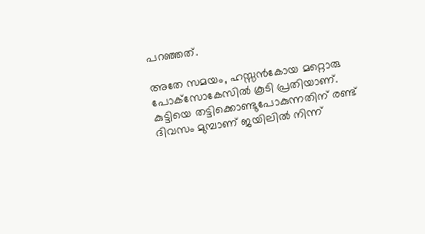പറഞ്ഞത്.

അതേ സമയം, ഹസ്സന്‍കോയ മറ്റൊരു പോക്‌സോകേസില്‍ കൂടി പ്രതിയാണ്. കുട്ടിയെ തട്ടിക്കൊണ്ടുപോകുന്നതിന് രണ്ട് ദിവസം മുമ്പാണ് ജയിലില്‍ നിന്ന്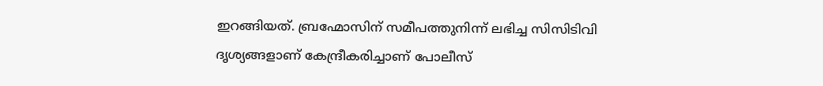ഇറങ്ങിയത്. ബ്രഹ്മോസിന് സമീപത്തുനിന്ന് ലഭിച്ച സിസിടിവി ദൃശ്യങ്ങളാണ് കേന്ദ്രീകരിച്ചാണ് പോലീസ്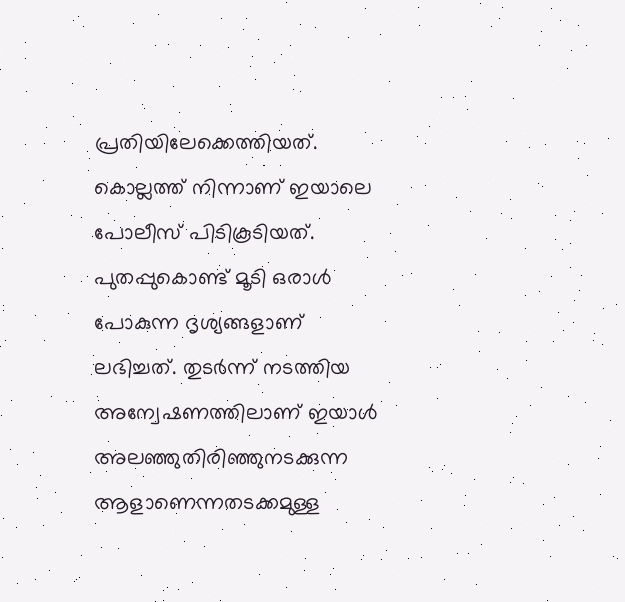പ്രതിയിലേക്കെത്തിയത്. കൊല്ലത്ത് നിന്നാണ് ഇയാലെ പോലീസ് പിടികൂടിയത്. പുതപ്പുകൊണ്ട് മൂടി ഒരാള്‍ പോകുന്ന ദൃശ്യങ്ങളാണ് ലഭിച്ചത്. തുടര്‍ന്ന് നടത്തിയ അന്വേഷണത്തിലാണ് ഇയാള്‍ അലഞ്ഞുതിരിഞ്ഞുനടക്കുന്ന ആളാണെന്നതടക്കമുള്ള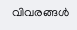വിവരങ്ങള്‍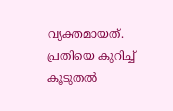വ്യക്തമായത്. പ്രതിയെ കുറിച്ച് കൂടുതല്‍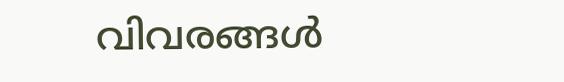വിവരങ്ങള്‍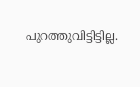പുറത്തുവിട്ടിട്ടില്ല.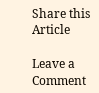Share this Article

Leave a Comment